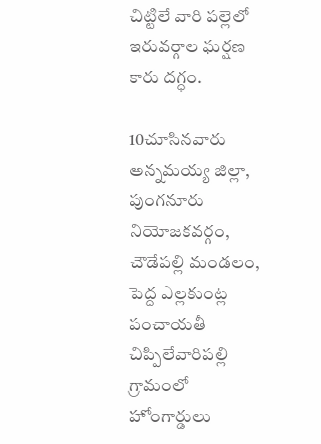చిట్టిలే వారి పల్లెలో ఇరువర్గాల ఘర్షణ కారు దగ్ధం.

10చూసినవారు
అన్నమయ్య జిల్లా, పుంగనూరు నియోజకవర్గం, చౌడేపల్లి మండలం, పెద్ద ఎల్లకుంట్ల పంచాయతీ చిప్పిలేవారిపల్లి గ్రామంలో హోంగార్డులు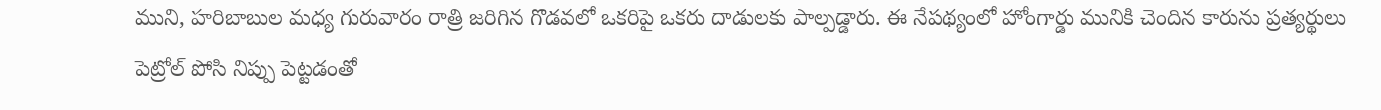ముని, హరిబాబుల మధ్య గురువారం రాత్రి జరిగిన గొడవలో ఒకరిపై ఒకరు దాడులకు పాల్పడ్డారు. ఈ నేపథ్యంలో హోంగార్డు మునికి చెందిన కారును ప్రత్యర్థులు పెట్రోల్ పోసి నిప్పు పెట్టడంతో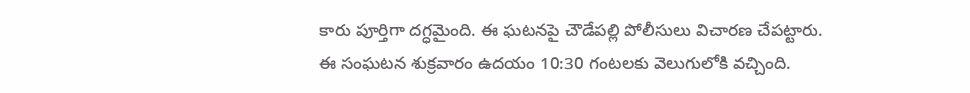కారు పూర్తిగా దగ్ధమైంది. ఈ ఘటనపై చౌడేపల్లి పోలీసులు విచారణ చేపట్టారు. ఈ సంఘటన శుక్రవారం ఉదయం 10:30 గంటలకు వెలుగులోకి వచ్చింది.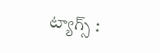ట్యాగ్స్ :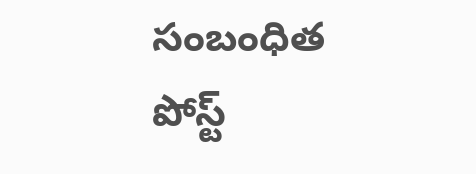సంబంధిత పోస్ట్